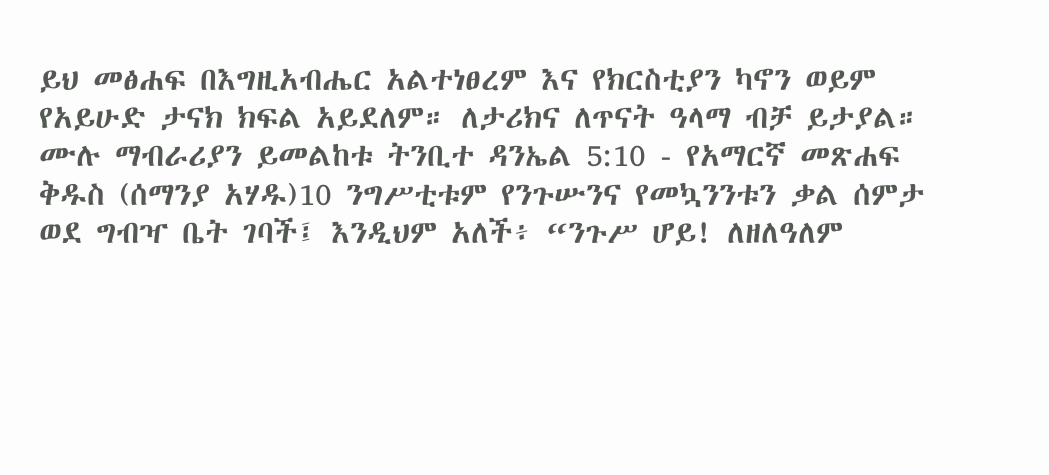ይህ መፅሐፍ በእግዚአብሔር አልተነፀረም እና የክርስቲያን ካኖን ወይም የአይሁድ ታናክ ክፍል አይደለም። ለታሪክና ለጥናት ዓላማ ብቻ ይታያል። ሙሉ ማብራሪያን ይመልከቱ ትንቢተ ዳንኤል 5:10 - የአማርኛ መጽሐፍ ቅዱስ (ሰማንያ አሃዱ)10 ንግሥቲቱም የንጉሡንና የመኳንንቱን ቃል ሰምታ ወደ ግብዣ ቤት ገባች፤ እንዲህም አለች፥ “ንጉሥ ሆይ! ለዘለዓለም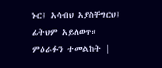ኑር፤ አሳብህ አያስቸግርህ፤ ፊትህም አይለወጥ። ምዕራፉን ተመልከት |